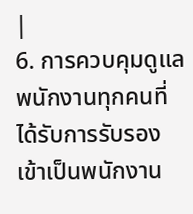|
6. การควบคุมดูแล พนักงานทุกคนที่ได้รับการรับรองเข้าเป็นพนักงาน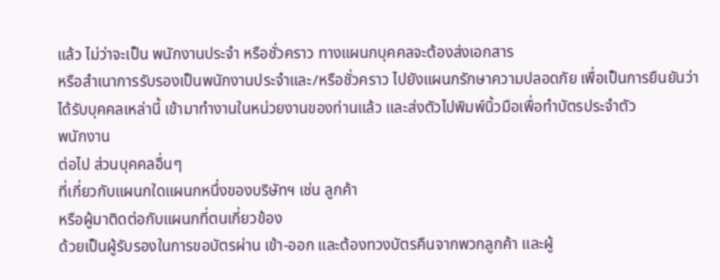แล้ว ไม่ว่าจะเป็น พนักงานประจำ หรือชั่วคราว ทางแผนกบุคคลจะต้องส่งเอกสาร
หรือสำเนาการรับรองเป็นพนักงานประจำและ/หรือชั่วคราว ไปยังแผนกรักษาความปลอดภัย เพื่อเป็นการยืนยันว่าได้รับบุคคลเหล่านี้ เข้ามาทำงานในหน่วยงานของท่านแล้ว และส่งตัวไปพิมพ์นิ้วมือเพื่อทำบัตรประจำตัว
พนักงาน
ต่อไป ส่วนบุคคลอื่นๆ
ที่เกี่ยวกับแผนกใดแผนกหนึ่งของบริษัทฯ เช่น ลูกค้า
หรือผู้มาติดต่อกับแผนกที่ตนเกี่ยวข้อง
ด้วยเป็นผู้รับรองในการขอบัตรผ่าน เข้า-ออก และต้องทวงบัตรคืนจากพวกลูกค้า และผู้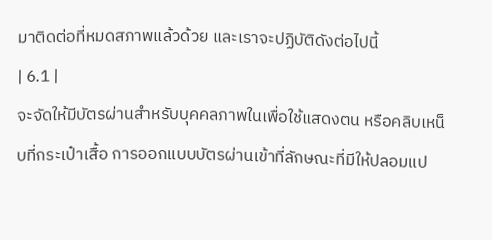มาติดต่อที่หมดสภาพแล้วด้วย และเราจะปฏิบัติดังต่อไปนี้
| 6.1 |
จะจัดให้มีบัตรผ่านสำหรับบุคคลภาพในเพื่อใช้แสดงตน หรือคลิบเหน็บที่กระเป๋าเสื้อ การออกแบบบัตรผ่านเข้าที่ลักษณะที่มีให้ปลอมแป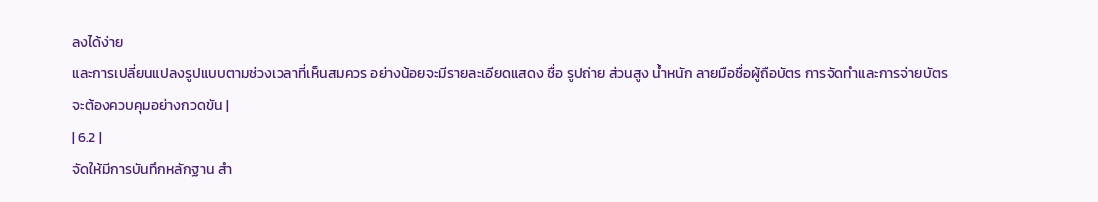ลงได้ง่าย
และการเปลี่ยนแปลงรูปแบบตามช่วงเวลาที่เห็นสมควร อย่างน้อยจะมีรายละเอียดแสดง ชื่อ รูปถ่าย ส่วนสูง น้ำหนัก ลายมือชื่อผู้ถือบัตร การจัดทำและการจ่ายบัตร
จะต้องควบคุมอย่างกวดขัน |
| 6.2 |
จัดให้มีการบันทึกหลักฐาน สำ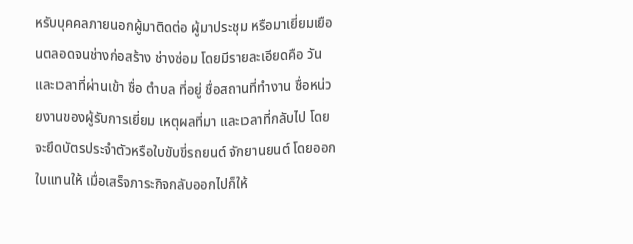หรับบุคคลภายนอกผู้มาติดต่อ ผู้มาประชุม หรือมาเยี่ยมเยือนตลอดจนช่างก่อสร้าง ช่างซ่อม โดยมีรายละเอียดคือ วันและเวลาที่ผ่านเข้า ชื่อ ตำบล ที่อยู่ ชื่อสถานที่ทำงาน ชื่อหน่วยงานของผู้รับการเยี่ยม เหตุผลที่มา และเวลาที่กลับไป โดยจะยึดบัตรประจำตัวหรือใบขับขี่รถยนต์ จักยานยนต์ โดยออกใบแทนให้ เมื่อเสร็จภาระกิจกลับออกไปก็ให้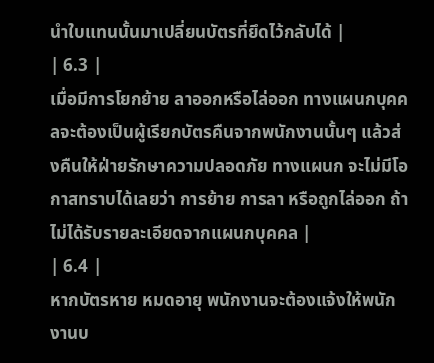นำใบแทนนั้นมาเปลี่ยนบัตรที่ยึดไว้กลับได้ |
| 6.3 |
เมื่อมีการโยกย้าย ลาออกหรือไล่ออก ทางแผนกบุคคลจะต้องเป็นผู้เรียกบัตรคืนจากพนักงานนั้นๆ แล้วส่งคืนให้ฝ่ายรักษาความปลอดภัย ทางแผนก จะไม่มีโอกาสทราบได้เลยว่า การย้าย การลา หรือถูกไล่ออก ถ้าไม่ได้รับรายละเอียดจากแผนกบุคคล |
| 6.4 |
หากบัตรหาย หมดอายุ พนักงานจะต้องแจ้งให้พนักงานบ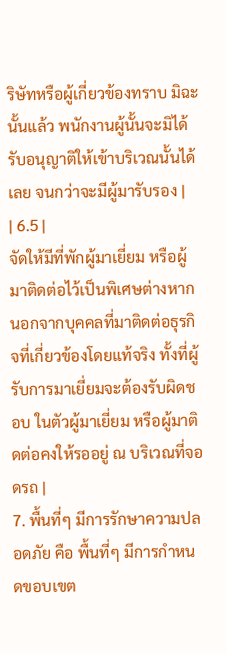ริษัทหรือผู้เกี่ยวข้องทราบ มิฉะนั้นแล้ว พนักงานผู้นั้นจะมิได้รับอนุญาติให้เข้าบริเวณนั้นได้เลย จนกว่าจะมีผู้มารับรอง |
| 6.5 |
จัดให้มีที่พักผู้มาเยี่ยม หรือผู้มาติดต่อไว้เป็นพิเศษต่างหาก นอกจากบุคคลที่มาติดต่อธุรกิจที่เกี่ยวข้องโดยแท้จริง ทั้งที่ผู้รับการมาเยี่ยมจะต้องรับผิดชอบ ในตัวผู้มาเยี่ยม หรือผู้มาติดต่อคงให้รออยู่ ณ บริเวณที่จอดรถ |
7. พื้นที่ๆ มีการรักษาความปลอดภัย คือ พื้นที่ๆ มีการกำหนดขอบเขต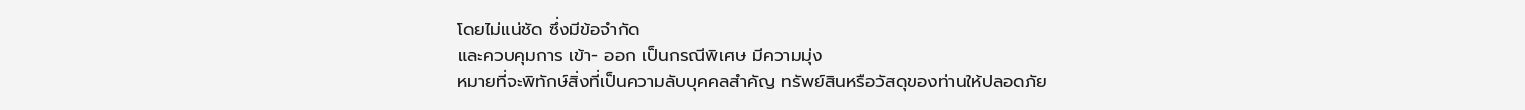โดยไม่แน่ชัด ซึ่งมีข้อจำกัด
และควบคุมการ เข้า- ออก เป็นกรณีพิเศษ มีความมุ่ง
หมายที่จะพิทักษ์สิ่งที่เป็นความลับบุคคลสำคัญ ทรัพย์สินหรือวัสดุของท่านให้ปลอดภัย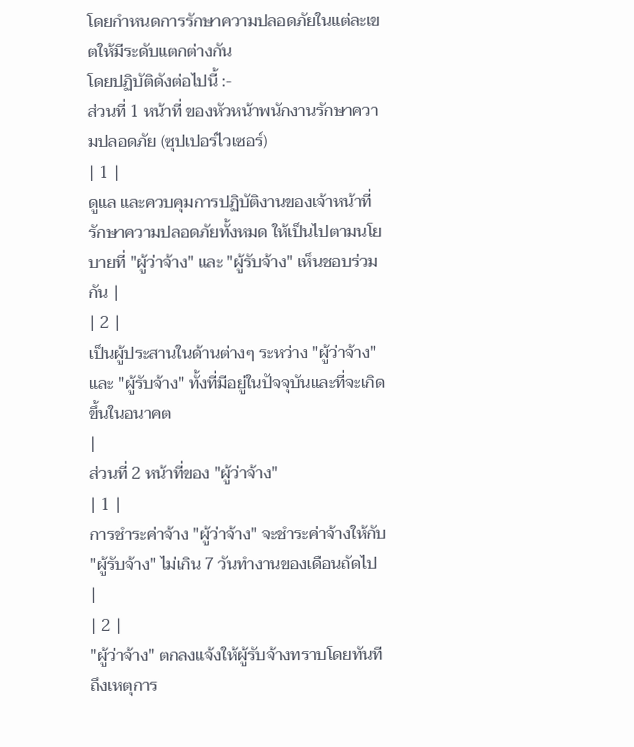โดยกำหนดการรักษาความปลอดภัยในแต่ละเขตให้มีระดับแตกต่างกัน
โดยปฏิบัติดังต่อไปนี้ :-
ส่วนที่ 1 หน้าที่ ของหัวหน้าพนักงานรักษาความปลอดภัย (ซุปเปอร์ไวเซอร์)
| 1 |
ดูแล และควบคุมการปฏิบัติงานของเจ้าหน้าที่รักษาความปลอดภัยทั้งหมด ให้เป็นไปตามนโยบายที่ "ผู้ว่าจ้าง" และ "ผู้รับจ้าง" เห็นชอบร่วมกัน |
| 2 |
เป็นผู้ประสานในด้านต่างๆ ระหว่าง "ผู้ว่าจ้าง" และ "ผู้รับจ้าง" ทั้งที่มีอยู่ในปัจจุบันและที่จะเกิดขึ้นในอนาคต
|
ส่วนที่ 2 หน้าที่ของ "ผู้ว่าจ้าง"
| 1 |
การชำระค่าจ้าง "ผู้ว่าจ้าง" จะชำระค่าจ้างให้กับ "ผู้รับจ้าง" ไม่เกิน 7 วันทำงานของเดือนถัดไป |
| 2 |
"ผู้ว่าจ้าง" ตกลงแจ้งให้ผู้รับจ้างทราบโดยทันที ถึงเหตุการ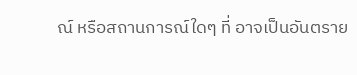ณ์ หรือสถานการณ์ใดๆ ที่ อาจเป็นอันตราย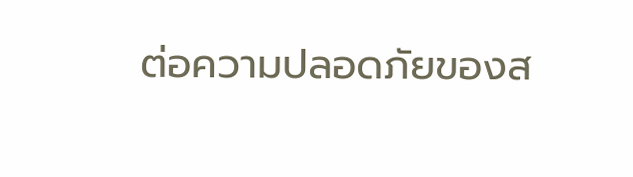ต่อความปลอดภัยของส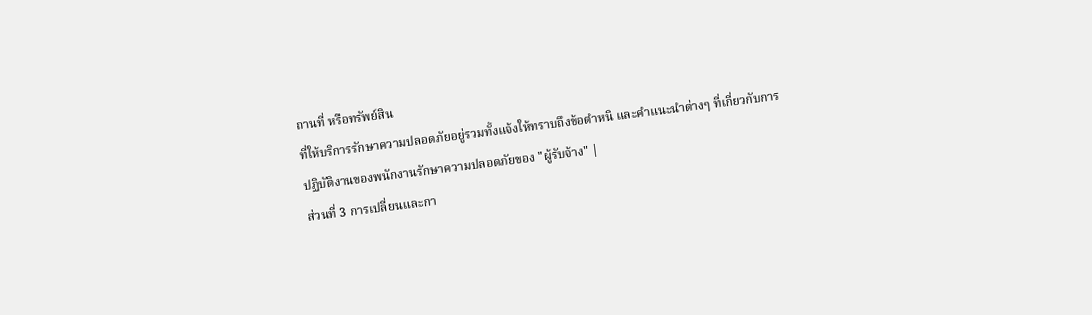ถานที่ หรือทรัพย์สิน
ที่ให้บริการรักษาความปลอดภัยอยู่รวมทั้งแจ้งให้ทราบถึงข้อตำหนิ และคำแนะนำต่างๆ ที่เกี่ยวกับการปฏิบัติงานของพนักงานรักษาความปลอดภัยของ "ผู้รับจ้าง" |
ส่วนที่ 3 การเปลี่ยนและกา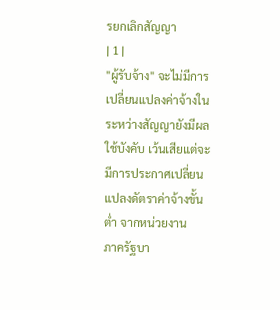รยกเลิกสัญญา
| 1 |
"ผู้รับจ้าง" จะไม่มีการเปลี่ยนแปลงค่าจ้างในระหว่างสัญญายังมีผลใช้บังคับ เว้นเสียแต่จะมีการประกาศเปลี่ยนแปลงดัตราค่าจ้างขั้นต่ำ จากหน่วยงาน
ภาครัฐบา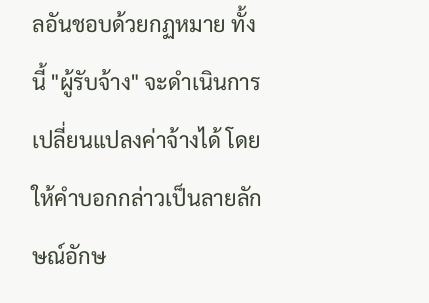ลอันชอบด้วยกฏหมาย ทั้งนี้ "ผู้รับจ้าง" จะดำเนินการเปลี่ยนแปลงค่าจ้างได้ โดยให้คำบอกกล่าวเป็นลายลักษณ์อักษ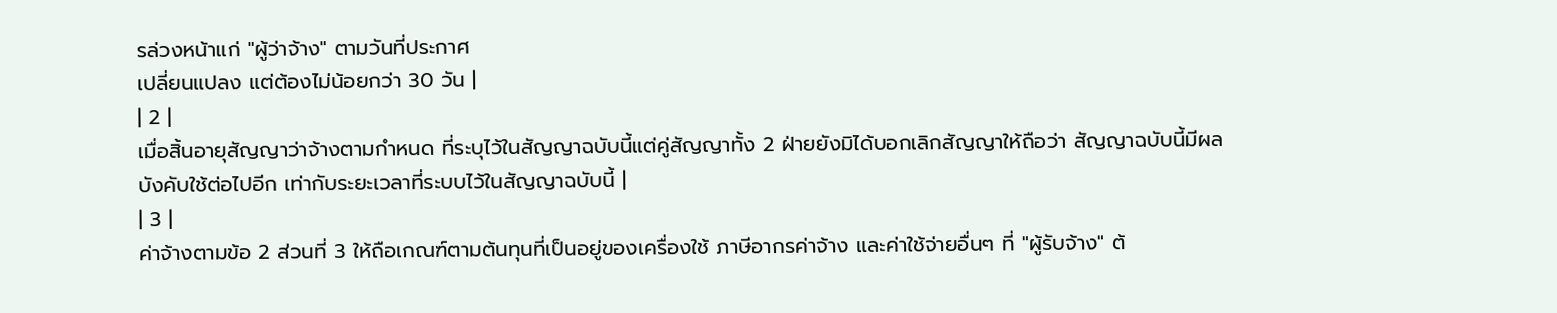รล่วงหน้าแก่ "ผู้ว่าจ้าง" ตามวันที่ประกาศ
เปลี่ยนแปลง แต่ต้องไม่น้อยกว่า 30 วัน |
| 2 |
เมื่อสิ้นอายุสัญญาว่าจ้างตามกำหนด ที่ระบุไว้ในสัญญาฉบับนี้แต่คู่สัญญาทั้ง 2 ฝ่ายยังมิได้บอกเลิกสัญญาให้ถือว่า สัญญาฉบับนี้มีผลบังคับใช้ต่อไปอีก เท่ากับระยะเวลาที่ระบบไว้ในสัญญาฉบับนี้ |
| 3 |
ค่าจ้างตามข้อ 2 ส่วนที่ 3 ให้ถือเกณฑ์ตามต้นทุนที่เป็นอยู่ของเครื่องใช้ ภาษีอากรค่าจ้าง และค่าใช้จ่ายอื่นๆ ที่ "ผู้รับจ้าง" ต้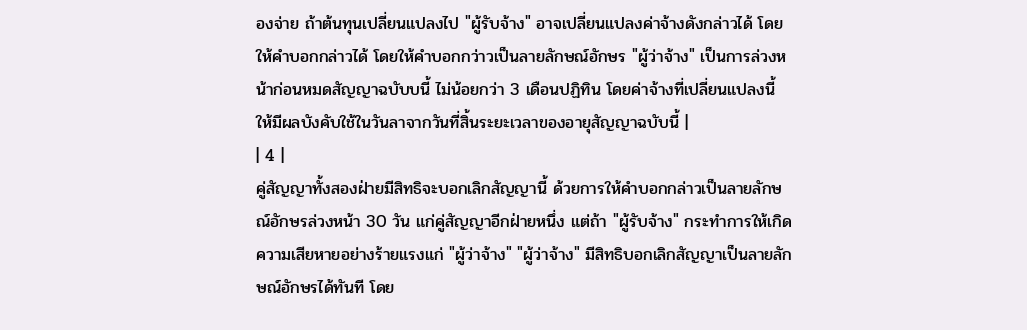องจ่าย ถ้าต้นทุนเปลี่ยนแปลงไป "ผู้รับจ้าง" อาจเปลี่ยนแปลงค่าจ้างดังกล่าวได้ โดยให้คำบอกกล่าวได้ โดยให้คำบอกกว่าวเป็นลายลักษณ์อักษร "ผู้ว่าจ้าง" เป็นการล่วงหน้าก่อนหมดสัญญาฉบับบนี้ ไม่น้อยกว่า 3 เดือนปฏิทิน โดยค่าจ้างที่เปลี่ยนแปลงนี้ ให้มีผลบังคับใช้ในวันลาจากวันที่สิ้นระยะเวลาของอายุสัญญาฉบับนี้ |
| 4 |
คู่สัญญาทั้งสองฝ่ายมีสิทธิจะบอกเลิกสัญญานี้ ด้วยการให้คำบอกกล่าวเป็นลายลักษณ์อักษรล่วงหน้า 30 วัน แก่คู่สัญญาอีกฝ่ายหนึ่ง แต่ถ้า "ผู้รับจ้าง" กระทำการให้เกิดความเสียหายอย่างร้ายแรงแก่ "ผู้ว่าจ้าง" "ผู้ว่าจ้าง" มีสิทธิบอกเลิกสัญญาเป็นลายลักษณ์อักษรได้ทันที โดย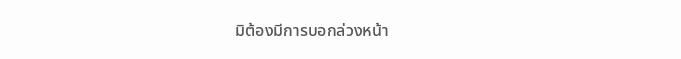มิต้องมีการบอกล่วงหน้า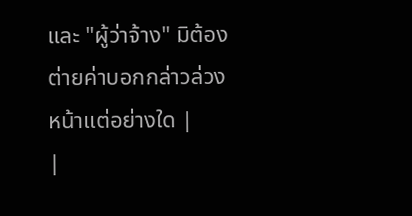และ "ผู้ว่าจ้าง" มิต้องต่ายค่าบอกกล่าวล่วงหน้าแต่อย่างใด |
|